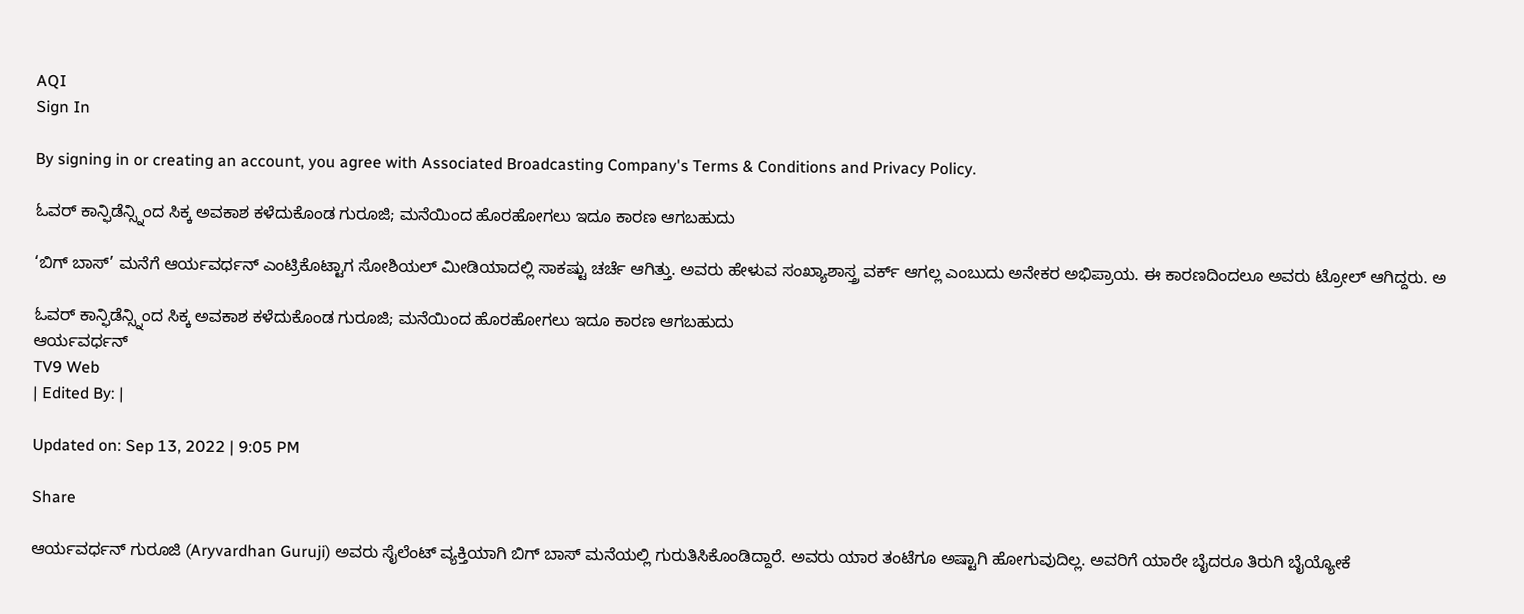AQI
Sign In

By signing in or creating an account, you agree with Associated Broadcasting Company's Terms & Conditions and Privacy Policy.

ಓವರ್ ಕಾನ್ಫಿಡೆನ್ಸ್ನಿಂದ ಸಿಕ್ಕ ಅವಕಾಶ ಕಳೆದುಕೊಂಡ ಗುರೂಜಿ; ಮನೆಯಿಂದ ಹೊರಹೋಗಲು ಇದೂ ಕಾರಣ ಆಗಬಹುದು

‘ಬಿಗ್ ಬಾಸ್’ ಮನೆಗೆ ಆರ್ಯವರ್ಧನ್ ಎಂಟ್ರಿಕೊಟ್ಟಾಗ ಸೋಶಿಯಲ್ ಮೀಡಿಯಾದಲ್ಲಿ ಸಾಕಷ್ಟು ಚರ್ಚೆ ಆಗಿತ್ತು. ಅವರು ಹೇಳುವ ಸಂಖ್ಯಾಶಾಸ್ತ್ರ ವರ್ಕ್ ಆಗಲ್ಲ ಎಂಬುದು ಅನೇಕರ ಅಭಿಪ್ರಾಯ. ಈ ಕಾರಣದಿಂದಲೂ ಅವರು ಟ್ರೋಲ್ ಆಗಿದ್ದರು. ಅ

ಓವರ್ ಕಾನ್ಫಿಡೆನ್ಸ್ನಿಂದ ಸಿಕ್ಕ ಅವಕಾಶ ಕಳೆದುಕೊಂಡ ಗುರೂಜಿ; ಮನೆಯಿಂದ ಹೊರಹೋಗಲು ಇದೂ ಕಾರಣ ಆಗಬಹುದು
ಆರ್ಯವರ್ಧನ್
TV9 Web
| Edited By: |

Updated on: Sep 13, 2022 | 9:05 PM

Share

ಆರ್ಯವರ್ಧನ್ ಗುರೂಜಿ (Aryvardhan Guruji) ಅವರು ಸೈಲೆಂಟ್ ವ್ಯಕ್ತಿಯಾಗಿ ಬಿಗ್ ಬಾಸ್ ಮನೆಯಲ್ಲಿ ಗುರುತಿಸಿಕೊಂಡಿದ್ದಾರೆ. ಅವರು ಯಾರ ತಂಟೆಗೂ ಅಷ್ಟಾಗಿ ಹೋಗುವುದಿಲ್ಲ. ಅವರಿಗೆ ಯಾರೇ ಬೈದರೂ ತಿರುಗಿ ಬೈಯ್ಯೋಕೆ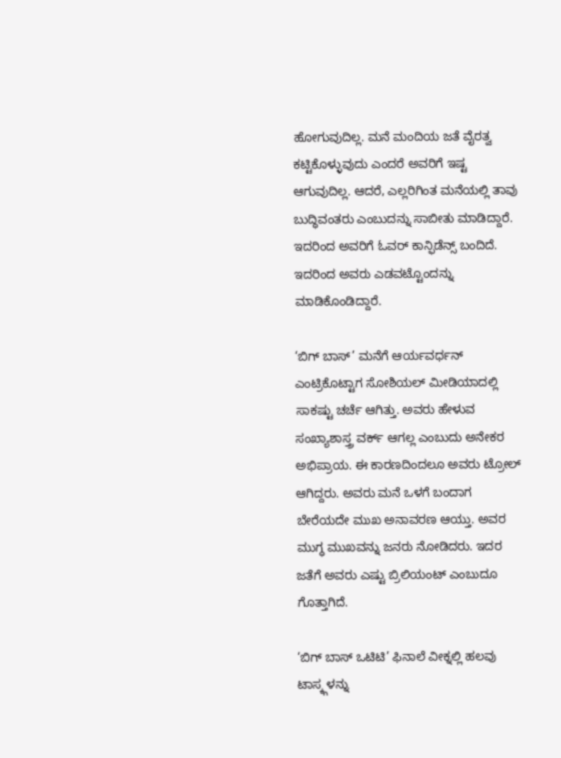ಹೋಗುವುದಿಲ್ಲ. ಮನೆ ಮಂದಿಯ ಜತೆ ವೈರತ್ವ ಕಟ್ಟಿಕೊಳ್ಳುವುದು ಎಂದರೆ ಅವರಿಗೆ ಇಷ್ಟ ಆಗುವುದಿಲ್ಲ. ಆದರೆ, ಎಲ್ಲರಿಗಿಂತ ಮನೆಯಲ್ಲಿ ತಾವು ಬುದ್ಧಿವಂತರು ಎಂಬುದನ್ನು ಸಾಬೀತು ಮಾಡಿದ್ದಾರೆ. ಇದರಿಂದ ಅವರಿಗೆ ಓವರ್ ಕಾನ್ಫಿಡೆನ್ಸ್ ಬಂದಿದೆ. ಇದರಿಂದ ಅವರು ಎಡವಟ್ಟೊಂದನ್ನು ಮಾಡಿಕೊಂಡಿದ್ದಾರೆ.

‘ಬಿಗ್ ಬಾಸ್’ ಮನೆಗೆ ಆರ್ಯವರ್ಧನ್ ಎಂಟ್ರಿಕೊಟ್ಟಾಗ ಸೋಶಿಯಲ್ ಮೀಡಿಯಾದಲ್ಲಿ ಸಾಕಷ್ಟು ಚರ್ಚೆ ಆಗಿತ್ತು. ಅವರು ಹೇಳುವ ಸಂಖ್ಯಾಶಾಸ್ತ್ರ ವರ್ಕ್ ಆಗಲ್ಲ ಎಂಬುದು ಅನೇಕರ ಅಭಿಪ್ರಾಯ. ಈ ಕಾರಣದಿಂದಲೂ ಅವರು ಟ್ರೋಲ್ ಆಗಿದ್ದರು. ಅವರು ಮನೆ ಒಳಗೆ ಬಂದಾಗ ಬೇರೆಯದೇ ಮುಖ ಅನಾವರಣ ಆಯ್ತು. ಅವರ ಮುಗ್ಧ ಮುಖವನ್ನು ಜನರು ನೋಡಿದರು. ಇದರ ಜತೆಗೆ ಅವರು ಎಷ್ಟು ಬ್ರಿಲಿಯಂಟ್ ಎಂಬುದೂ ಗೊತ್ತಾಗಿದೆ.

‘ಬಿಗ್ ಬಾಸ್ ಒಟಿಟಿ’ ಫಿನಾಲೆ ವೀಕ್ನಲ್ಲಿ ಹಲವು ಟಾಸ್ಕ್ಗಳನ್ನು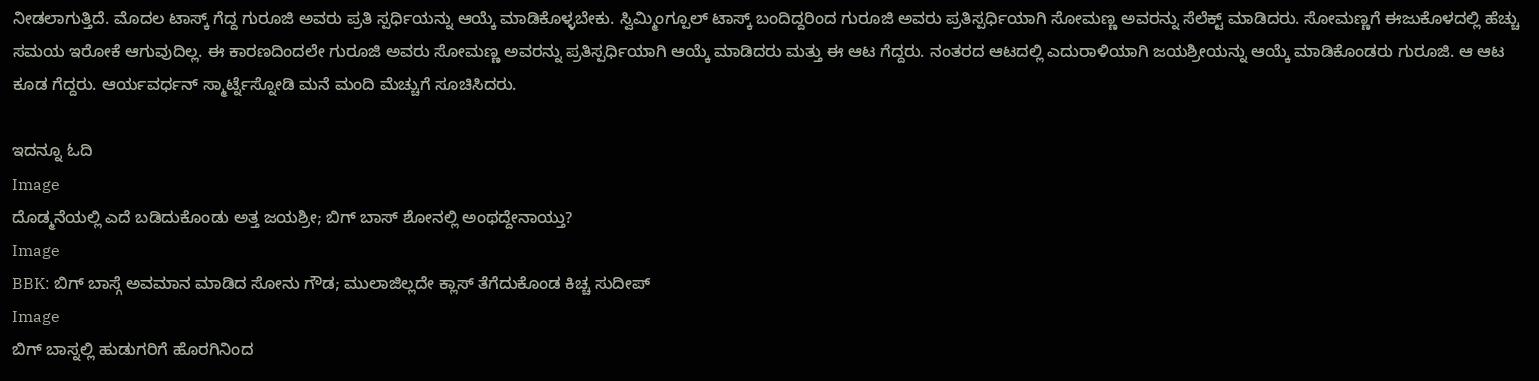ನೀಡಲಾಗುತ್ತಿದೆ. ಮೊದಲ ಟಾಸ್ಕ್ ಗೆದ್ದ ಗುರೂಜಿ ಅವರು ಪ್ರತಿ ಸ್ಪರ್ಧಿಯನ್ನು ಆಯ್ಕೆ ಮಾಡಿಕೊಳ್ಳಬೇಕು. ಸ್ವಿಮ್ಮಿಂಗ್ಪೂಲ್ ಟಾಸ್ಕ್ ಬಂದಿದ್ದರಿಂದ ಗುರೂಜಿ ಅವರು ಪ್ರತಿಸ್ಪರ್ಧಿಯಾಗಿ ಸೋಮಣ್ಣ ಅವರನ್ನು ಸೆಲೆಕ್ಟ್ ಮಾಡಿದರು. ಸೋಮಣ್ಣಗೆ ಈಜುಕೊಳದಲ್ಲಿ ಹೆಚ್ಚು ಸಮಯ ಇರೋಕೆ ಆಗುವುದಿಲ್ಲ. ಈ ಕಾರಣದಿಂದಲೇ ಗುರೂಜಿ ಅವರು ಸೋಮಣ್ಣ ಅವರನ್ನು ಪ್ರತಿಸ್ಪರ್ಧಿಯಾಗಿ ಆಯ್ಕೆ ಮಾಡಿದರು ಮತ್ತು ಈ ಆಟ ಗೆದ್ದರು. ನಂತರದ ಆಟದಲ್ಲಿ ಎದುರಾಳಿಯಾಗಿ ಜಯಶ್ರೀಯನ್ನು ಆಯ್ಕೆ ಮಾಡಿಕೊಂಡರು ಗುರೂಜಿ. ಆ ಆಟ ಕೂಡ ಗೆದ್ದರು. ಆರ್ಯವರ್ಧನ್ ಸ್ಮಾರ್ಟ್ನೆಸ್ನೋಡಿ ಮನೆ ಮಂದಿ ಮೆಚ್ಚುಗೆ ಸೂಚಿಸಿದರು.

ಇದನ್ನೂ ಓದಿ
Image
ದೊಡ್ಮನೆಯಲ್ಲಿ ಎದೆ ಬಡಿದುಕೊಂಡು ಅತ್ತ ಜಯಶ್ರೀ; ಬಿಗ್ ಬಾಸ್ ಶೋನಲ್ಲಿ ಅಂಥದ್ದೇನಾಯ್ತು?
Image
BBK: ಬಿಗ್ ಬಾಸ್ಗೆ ಅವಮಾನ ಮಾಡಿದ ಸೋನು ಗೌಡ; ಮುಲಾಜಿಲ್ಲದೇ ಕ್ಲಾಸ್ ತೆಗೆದುಕೊಂಡ ಕಿಚ್ಚ ಸುದೀಪ್
Image
ಬಿಗ್ ಬಾಸ್ನಲ್ಲಿ ಹುಡುಗರಿಗೆ ಹೊರಗಿನಿಂದ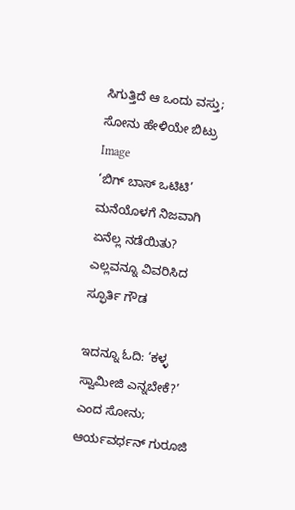ಸಿಗುತ್ತಿದೆ ಆ ಒಂದು ವಸ್ತು; ಸೋನು ಹೇಳಿಯೇ ಬಿಟ್ರು
Image
‘ಬಿಗ್ ಬಾಸ್ ಒಟಿಟಿ’ ಮನೆಯೊಳಗೆ ನಿಜವಾಗಿ ಏನೆಲ್ಲ ನಡೆಯಿತು? ಎಲ್ಲವನ್ನೂ ವಿವರಿಸಿದ ಸ್ಫೂರ್ತಿ ಗೌಡ

ಇದನ್ನೂ ಓದಿ: ‘ಕಳ್ಳ ಸ್ವಾಮೀಜಿ ಎನ್ನಬೇಕೆ?’ ಎಂದ ಸೋನು; ಆರ್ಯವರ್ಧನ್ ಗುರೂಜಿ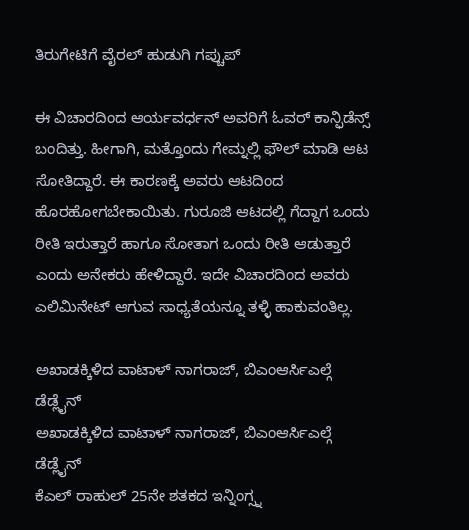ತಿರುಗೇಟಿಗೆ ವೈರಲ್ ಹುಡುಗಿ ಗಪ್ಚುಪ್

ಈ ವಿಚಾರದಿಂದ ಆರ್ಯವರ್ಧನ್ ಅವರಿಗೆ ಓವರ್ ಕಾನ್ಫಿಡೆನ್ಸ್ ಬಂದಿತ್ತು. ಹೀಗಾಗಿ, ಮತ್ತೊಂದು ಗೇಮ್ನಲ್ಲಿ ಫೌಲ್ ಮಾಡಿ ಆಟ ಸೋತಿದ್ದಾರೆ. ಈ ಕಾರಣಕ್ಕೆ ಅವರು ಆಟದಿಂದ ಹೊರಹೋಗಬೇಕಾಯಿತು. ಗುರೂಜಿ ಆಟದಲ್ಲಿ ಗೆದ್ದಾಗ ಒಂದು ರೀತಿ ಇರುತ್ತಾರೆ ಹಾಗೂ ಸೋತಾಗ ಒಂದು ರೀತಿ ಆಡುತ್ತಾರೆ ಎಂದು ಅನೇಕರು ಹೇಳಿದ್ದಾರೆ. ಇದೇ ವಿಚಾರದಿಂದ ಅವರು ಎಲಿಮಿನೇಟ್ ಆಗುವ ಸಾಧ್ಯತೆಯನ್ನೂ ತಳ್ಳಿ ಹಾಕುವಂತಿಲ್ಲ.

ಅಖಾಡಕ್ಕಿಳಿದ ವಾಟಾಳ್ ನಾಗರಾಜ್, ಬಿಎಂಆರ್ಸಿಎಲ್ಗೆ ಡೆಡ್ಲೈನ್
ಅಖಾಡಕ್ಕಿಳಿದ ವಾಟಾಳ್ ನಾಗರಾಜ್, ಬಿಎಂಆರ್ಸಿಎಲ್ಗೆ ಡೆಡ್ಲೈನ್
ಕೆಎಲ್ ರಾಹುಲ್ 25ನೇ ಶತಕದ ಇನ್ನಿಂಗ್ಸ್ನ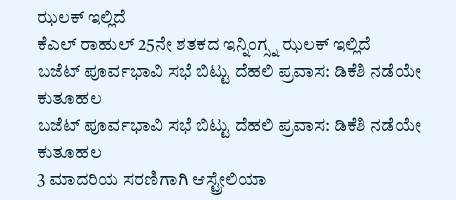ಝಲಕ್ ಇಲ್ಲಿದೆ
ಕೆಎಲ್ ರಾಹುಲ್ 25ನೇ ಶತಕದ ಇನ್ನಿಂಗ್ಸ್ನ ಝಲಕ್ ಇಲ್ಲಿದೆ
ಬಜೆಟ್ ಪೂರ್ವಭಾವಿ ಸಭೆ ಬಿಟ್ಟು ದೆಹಲಿ ಪ್ರವಾಸ: ಡಿಕೆಶಿ ನಡೆಯೇ ಕುತೂಹಲ
ಬಜೆಟ್ ಪೂರ್ವಭಾವಿ ಸಭೆ ಬಿಟ್ಟು ದೆಹಲಿ ಪ್ರವಾಸ: ಡಿಕೆಶಿ ನಡೆಯೇ ಕುತೂಹಲ
3 ಮಾದರಿಯ ಸರಣಿಗಾಗಿ ಆಸ್ಟ್ರೇಲಿಯಾ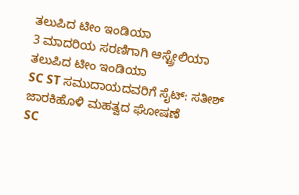ತಲುಪಿದ ಟೀಂ ಇಂಡಿಯಾ
3 ಮಾದರಿಯ ಸರಣಿಗಾಗಿ ಆಸ್ಟ್ರೇಲಿಯಾ ತಲುಪಿದ ಟೀಂ ಇಂಡಿಯಾ
SC ST ಸಮುದಾಯದವರಿಗೆ ಸೈಟ್: ಸತೀಶ್ ಜಾರಕಿಹೊಳಿ ಮಹತ್ವದ ಘೋಷಣೆ
SC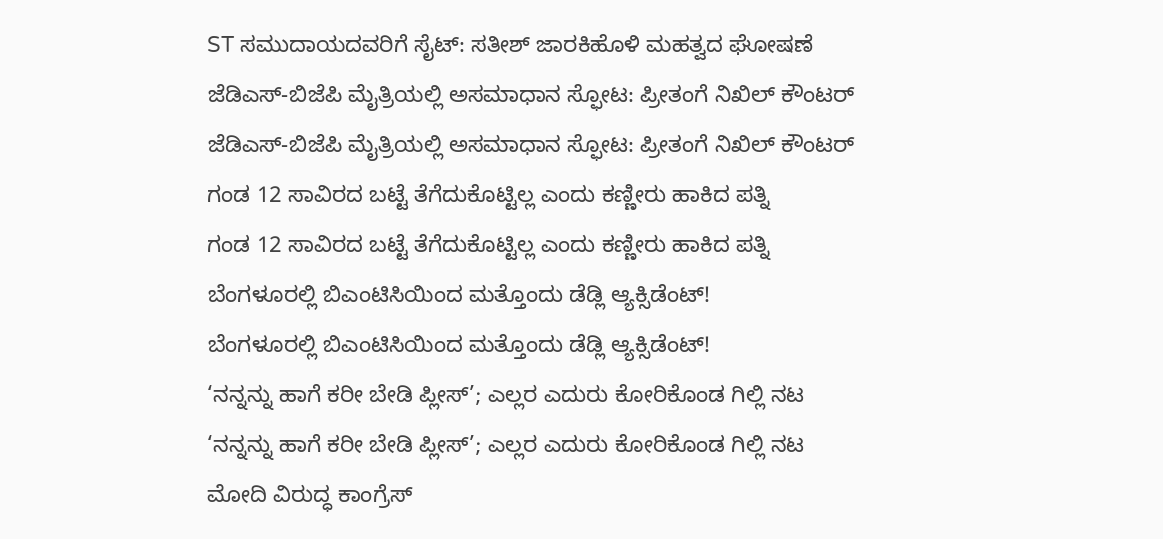ST ಸಮುದಾಯದವರಿಗೆ ಸೈಟ್: ಸತೀಶ್ ಜಾರಕಿಹೊಳಿ ಮಹತ್ವದ ಘೋಷಣೆ
ಜೆಡಿಎಸ್-ಬಿಜೆಪಿ ಮೈತ್ರಿಯಲ್ಲಿ ಅಸಮಾಧಾನ ಸ್ಫೋಟ: ಪ್ರೀತಂಗೆ ನಿಖಿಲ್ ಕೌಂಟರ್
ಜೆಡಿಎಸ್-ಬಿಜೆಪಿ ಮೈತ್ರಿಯಲ್ಲಿ ಅಸಮಾಧಾನ ಸ್ಫೋಟ: ಪ್ರೀತಂಗೆ ನಿಖಿಲ್ ಕೌಂಟರ್
ಗಂಡ 12 ಸಾವಿರದ ಬಟ್ಟೆ ತೆಗೆದುಕೊಟ್ಟಿಲ್ಲ ಎಂದು ಕಣ್ಣೀರು ಹಾಕಿದ ಪತ್ನಿ
ಗಂಡ 12 ಸಾವಿರದ ಬಟ್ಟೆ ತೆಗೆದುಕೊಟ್ಟಿಲ್ಲ ಎಂದು ಕಣ್ಣೀರು ಹಾಕಿದ ಪತ್ನಿ
ಬೆಂಗಳೂರಲ್ಲಿ ಬಿಎಂಟಿಸಿಯಿಂದ ಮತ್ತೊಂದು ಡೆಡ್ಲಿ ಆ್ಯಕ್ಸಿಡೆಂಟ್!
ಬೆಂಗಳೂರಲ್ಲಿ ಬಿಎಂಟಿಸಿಯಿಂದ ಮತ್ತೊಂದು ಡೆಡ್ಲಿ ಆ್ಯಕ್ಸಿಡೆಂಟ್!
‘ನನ್ನನ್ನು ಹಾಗೆ ಕರೀ ಬೇಡಿ ಪ್ಲೀಸ್’; ಎಲ್ಲರ ಎದುರು ಕೋರಿಕೊಂಡ ಗಿಲ್ಲಿ ನಟ
‘ನನ್ನನ್ನು ಹಾಗೆ ಕರೀ ಬೇಡಿ ಪ್ಲೀಸ್’; ಎಲ್ಲರ ಎದುರು ಕೋರಿಕೊಂಡ ಗಿಲ್ಲಿ ನಟ
ಮೋದಿ ವಿರುದ್ಧ ಕಾಂಗ್ರೆಸ್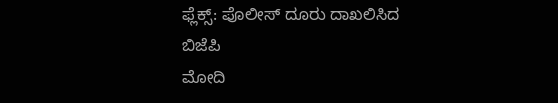ಫ್ಲೆಕ್ಸ್: ಪೊಲೀಸ್ ದೂರು ದಾಖಲಿಸಿದ ಬಿಜೆಪಿ
ಮೋದಿ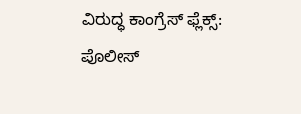ವಿರುದ್ಧ ಕಾಂಗ್ರೆಸ್ ಫ್ಲೆಕ್ಸ್: ಪೊಲೀಸ್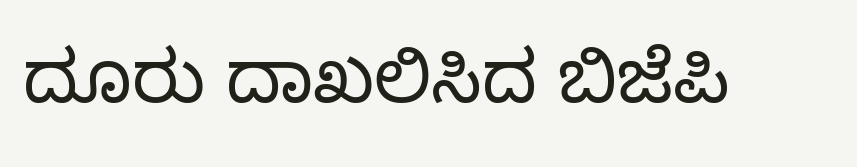ದೂರು ದಾಖಲಿಸಿದ ಬಿಜೆಪಿ